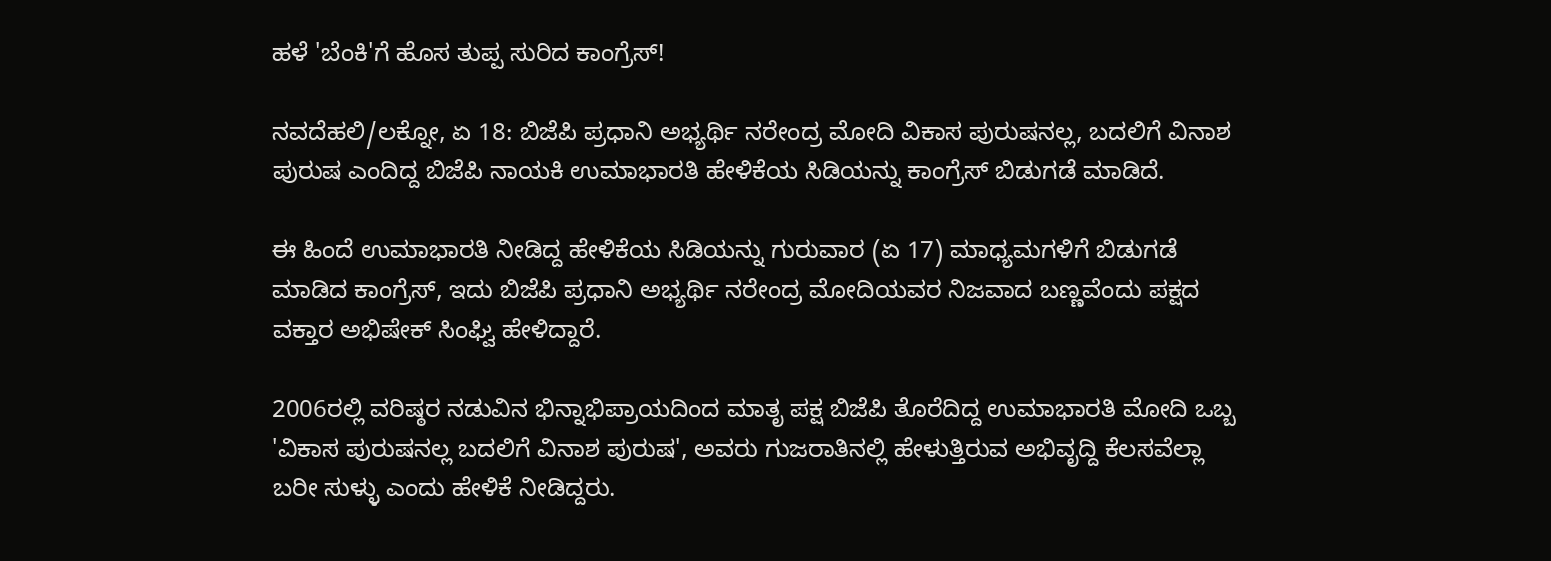ಹಳೆ 'ಬೆಂಕಿ'ಗೆ ಹೊಸ ತುಪ್ಪ ಸುರಿದ ಕಾಂಗ್ರೆಸ್!

ನವದೆಹಲಿ/ಲಕ್ನೋ, ಏ 18: ಬಿಜೆಪಿ ಪ್ರಧಾನಿ ಅಭ್ಯರ್ಥಿ ನರೇಂದ್ರ ಮೋದಿ ವಿಕಾಸ ಪುರುಷನಲ್ಲ, ಬದಲಿಗೆ ವಿನಾಶ ಪುರುಷ ಎಂದಿದ್ದ ಬಿಜೆಪಿ ನಾಯಕಿ ಉಮಾಭಾರತಿ ಹೇಳಿಕೆಯ ಸಿಡಿಯನ್ನು ಕಾಂಗ್ರೆಸ್ ಬಿಡುಗಡೆ ಮಾಡಿದೆ.

ಈ ಹಿಂದೆ ಉಮಾಭಾರತಿ ನೀಡಿದ್ದ ಹೇಳಿಕೆಯ ಸಿಡಿಯನ್ನು ಗುರುವಾರ (ಏ 17) ಮಾಧ್ಯಮಗಳಿಗೆ ಬಿಡುಗಡೆ ಮಾಡಿದ ಕಾಂಗ್ರೆಸ್, ಇದು ಬಿಜೆಪಿ ಪ್ರಧಾನಿ ಅಭ್ಯರ್ಥಿ ನರೇಂದ್ರ ಮೋದಿಯವರ ನಿಜವಾದ ಬಣ್ಣವೆಂದು ಪಕ್ಷದ ವಕ್ತಾರ ಅಭಿಷೇಕ್ ಸಿಂಘ್ವಿ ಹೇಳಿದ್ದಾರೆ.

2006ರಲ್ಲಿ ವರಿಷ್ಠರ ನಡುವಿನ ಭಿನ್ನಾಭಿಪ್ರಾಯದಿಂದ ಮಾತೃ ಪಕ್ಷ ಬಿಜೆಪಿ ತೊರೆದಿದ್ದ ಉಮಾಭಾರತಿ ಮೋದಿ ಒಬ್ಬ 'ವಿಕಾಸ ಪುರುಷನಲ್ಲ ಬದಲಿಗೆ ವಿನಾಶ ಪುರುಷ', ಅವರು ಗುಜರಾತಿನಲ್ಲಿ ಹೇಳುತ್ತಿರುವ ಅಭಿವೃದ್ದಿ ಕೆಲಸವೆಲ್ಲಾ ಬರೀ ಸುಳ್ಳು ಎಂದು ಹೇಳಿಕೆ ನೀಡಿದ್ದರು.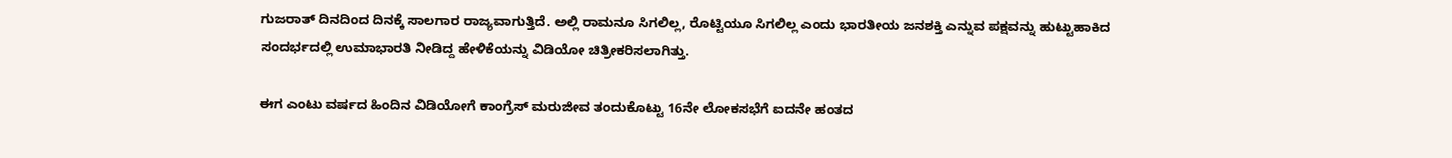ಗುಜರಾತ್ ದಿನದಿಂದ ದಿನಕ್ಕೆ ಸಾಲಗಾರ ರಾಜ್ಯವಾಗುತ್ತಿದೆ. ಅಲ್ಲಿ ರಾಮನೂ ಸಿಗಲಿಲ್ಲ, ರೊಟ್ಟಿಯೂ ಸಿಗಲಿಲ್ಲ ಎಂದು ಭಾರತೀಯ ಜನಶಕ್ತಿ ಎನ್ನುವ ಪಕ್ಷವನ್ನು ಹುಟ್ಟುಹಾಕಿದ ಸಂದರ್ಭದಲ್ಲಿ ಉಮಾಭಾರತಿ ನೀಡಿದ್ದ ಹೇಳಿಕೆಯನ್ನು ವಿಡಿಯೋ ಚಿತ್ರೀಕರಿಸಲಾಗಿತ್ತು.

ಈಗ ಎಂಟು ವರ್ಷದ ಹಿಂದಿನ ವಿಡಿಯೋಗೆ ಕಾಂಗ್ರೆಸ್ ಮರುಜೀವ ತಂದುಕೊಟ್ಟು 16ನೇ ಲೋಕಸಭೆಗೆ ಐದನೇ ಹಂತದ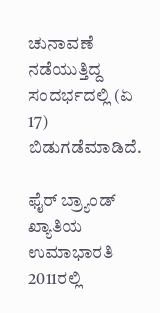ಚುನಾವಣೆ ನಡೆಯುತ್ತಿದ್ದ ಸಂದರ್ಭದಲ್ಲಿ (ಏ 17) ಬಿಡುಗಡೆಮಾಡಿದೆ.

ಫೈರ್ ಬ್ರ್ಯಾಂಡ್ ಖ್ಯಾತಿಯ ಉಮಾಭಾರತಿ 2011ರಲ್ಲಿ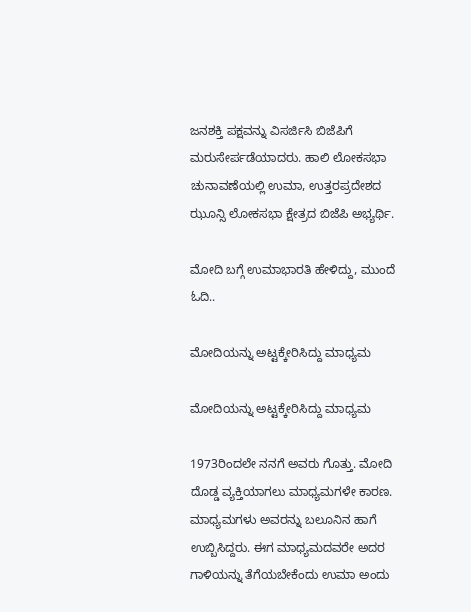ಜನಶಕ್ತಿ ಪಕ್ಷವನ್ನು ವಿಸರ್ಜಿಸಿ ಬಿಜೆಪಿಗೆ ಮರುಸೇರ್ಪಡೆಯಾದರು. ಹಾಲಿ ಲೋಕಸಭಾ ಚುನಾವಣೆಯಲ್ಲಿ ಉಮಾ, ಉತ್ತರಪ್ರದೇಶದ ಝೂನ್ಸಿ ಲೋಕಸಭಾ ಕ್ಷೇತ್ರದ ಬಿಜೆಪಿ ಅಭ್ಯರ್ಥಿ.

ಮೋದಿ ಬಗ್ಗೆ ಉಮಾಭಾರತಿ ಹೇಳಿದ್ದು, ಮುಂದೆ ಓದಿ..

ಮೋದಿಯನ್ನು ಅಟ್ಟಕ್ಕೇರಿಸಿದ್ದು ಮಾಧ್ಯಮ

ಮೋದಿಯನ್ನು ಅಟ್ಟಕ್ಕೇರಿಸಿದ್ದು ಮಾಧ್ಯಮ

1973ರಿಂದಲೇ ನನಗೆ ಅವರು ಗೊತ್ತು. ಮೋದಿ ದೊಡ್ಡ ವ್ಯಕ್ತಿಯಾಗಲು ಮಾಧ್ಯಮಗಳೇ ಕಾರಣ. ಮಾಧ್ಯಮಗಳು ಅವರನ್ನು ಬಲೂನಿನ ಹಾಗೆ ಉಬ್ಬಿಸಿದ್ದರು. ಈಗ ಮಾಧ್ಯಮದವರೇ ಅದರ ಗಾಳಿಯನ್ನು ತೆಗೆಯಬೇಕೆಂದು ಉಮಾ ಅಂದು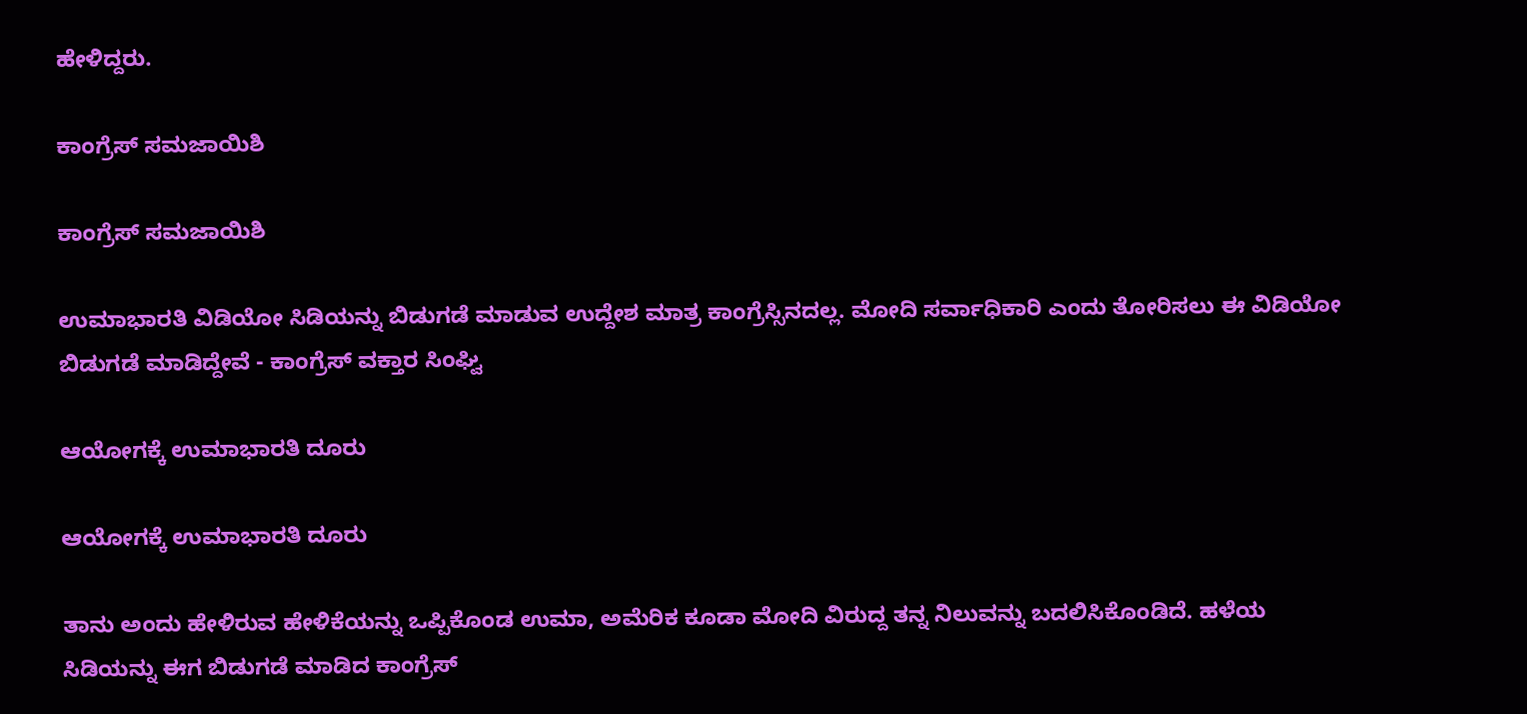ಹೇಳಿದ್ದರು.

ಕಾಂಗ್ರೆಸ್ ಸಮಜಾಯಿಶಿ

ಕಾಂಗ್ರೆಸ್ ಸಮಜಾಯಿಶಿ

ಉಮಾಭಾರತಿ ವಿಡಿಯೋ ಸಿಡಿಯನ್ನು ಬಿಡುಗಡೆ ಮಾಡುವ ಉದ್ದೇಶ ಮಾತ್ರ ಕಾಂಗ್ರೆಸ್ಸಿನದಲ್ಲ. ಮೋದಿ ಸರ್ವಾಧಿಕಾರಿ ಎಂದು ತೋರಿಸಲು ಈ ವಿಡಿಯೋ ಬಿಡುಗಡೆ ಮಾಡಿದ್ದೇವೆ - ಕಾಂಗ್ರೆಸ್ ವಕ್ತಾರ ಸಿಂಘ್ವಿ

ಆಯೋಗಕ್ಕೆ ಉಮಾಭಾರತಿ ದೂರು

ಆಯೋಗಕ್ಕೆ ಉಮಾಭಾರತಿ ದೂರು

ತಾನು ಅಂದು ಹೇಳಿರುವ ಹೇಳಿಕೆಯನ್ನು ಒಪ್ಪಿಕೊಂಡ ಉಮಾ, ಅಮೆರಿಕ ಕೂಡಾ ಮೋದಿ ವಿರುದ್ದ ತನ್ನ ನಿಲುವನ್ನು ಬದಲಿಸಿಕೊಂಡಿದೆ. ಹಳೆಯ ಸಿಡಿಯನ್ನು ಈಗ ಬಿಡುಗಡೆ ಮಾಡಿದ ಕಾಂಗ್ರೆಸ್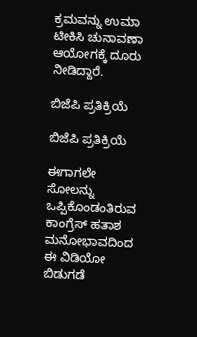ಕ್ರಮವನ್ನು ಉಮಾ ಟೀಕಿಸಿ ಚುನಾವಣಾ ಆಯೋಗಕ್ಕೆ ದೂರು ನೀಡಿದ್ದಾರೆ.

ಬಿಜೆಪಿ ಪ್ರತಿಕ್ರಿಯೆ

ಬಿಜೆಪಿ ಪ್ರತಿಕ್ರಿಯೆ

ಈಗಾಗಲೇ ಸೋಲನ್ನು ಒಪ್ಪಿಕೊಂಡಂತಿರುವ ಕಾಂಗ್ರೆಸ್ ಹತಾಶ ಮನೋಭಾವದಿಂದ ಈ ವಿಡಿಯೋ ಬಿಡುಗಡೆ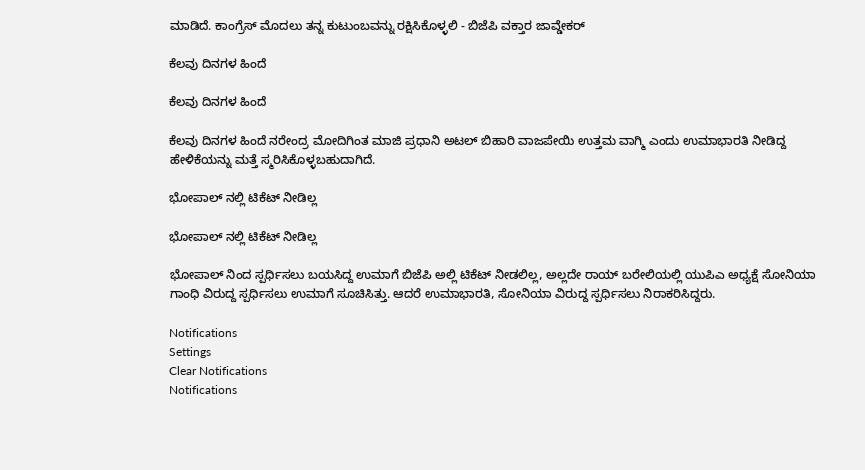ಮಾಡಿದೆ. ಕಾಂಗ್ರೆಸ್ ಮೊದಲು ತನ್ನ ಕುಟುಂಬವನ್ನು ರಕ್ಷಿಸಿಕೊಳ್ಳಲಿ - ಬಿಜೆಪಿ ವಕ್ತಾರ ಜಾವ್ಡೇಕರ್

ಕೆಲವು ದಿನಗಳ ಹಿಂದೆ

ಕೆಲವು ದಿನಗಳ ಹಿಂದೆ

ಕೆಲವು ದಿನಗಳ ಹಿಂದೆ ನರೇಂದ್ರ ಮೋದಿಗಿಂತ ಮಾಜಿ ಪ್ರಧಾನಿ ಅಟಲ್ ಬಿಹಾರಿ ವಾಜಪೇಯಿ ಉತ್ತಮ ವಾಗ್ಮಿ ಎಂದು ಉಮಾಭಾರತಿ ನೀಡಿದ್ದ ಹೇಳಿಕೆಯನ್ನು ಮತ್ತೆ ಸ್ಮರಿಸಿಕೊಳ್ಳಬಹುದಾಗಿದೆ.

ಭೋಪಾಲ್ ನಲ್ಲಿ ಟಿಕೆಟ್ ನೀಡಿಲ್ಲ

ಭೋಪಾಲ್ ನಲ್ಲಿ ಟಿಕೆಟ್ ನೀಡಿಲ್ಲ

ಭೋಪಾಲ್ ನಿಂದ ಸ್ಪರ್ಧಿಸಲು ಬಯಸಿದ್ದ ಉಮಾಗೆ ಬಿಜೆಪಿ ಅಲ್ಲಿ ಟಿಕೆಟ್ ನೀಡಲಿಲ್ಲ, ಅಲ್ಲದೇ ರಾಯ್ ಬರೇಲಿಯಲ್ಲಿ ಯುಪಿಎ ಅಧ್ಯಕ್ಷೆ ಸೋನಿಯಾ ಗಾಂಧಿ ವಿರುದ್ದ ಸ್ಪರ್ಧಿಸಲು ಉಮಾಗೆ ಸೂಚಿಸಿತ್ತು. ಆದರೆ ಉಮಾಭಾರತಿ, ಸೋನಿಯಾ ವಿರುದ್ದ ಸ್ಪರ್ಧಿಸಲು ನಿರಾಕರಿಸಿದ್ದರು.

Notifications
Settings
Clear Notifications
Notifications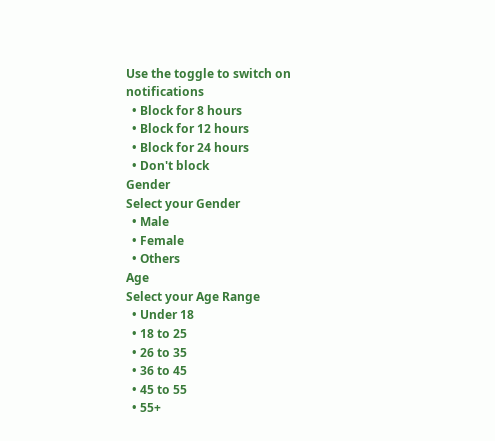Use the toggle to switch on notifications
  • Block for 8 hours
  • Block for 12 hours
  • Block for 24 hours
  • Don't block
Gender
Select your Gender
  • Male
  • Female
  • Others
Age
Select your Age Range
  • Under 18
  • 18 to 25
  • 26 to 35
  • 36 to 45
  • 45 to 55
  • 55+